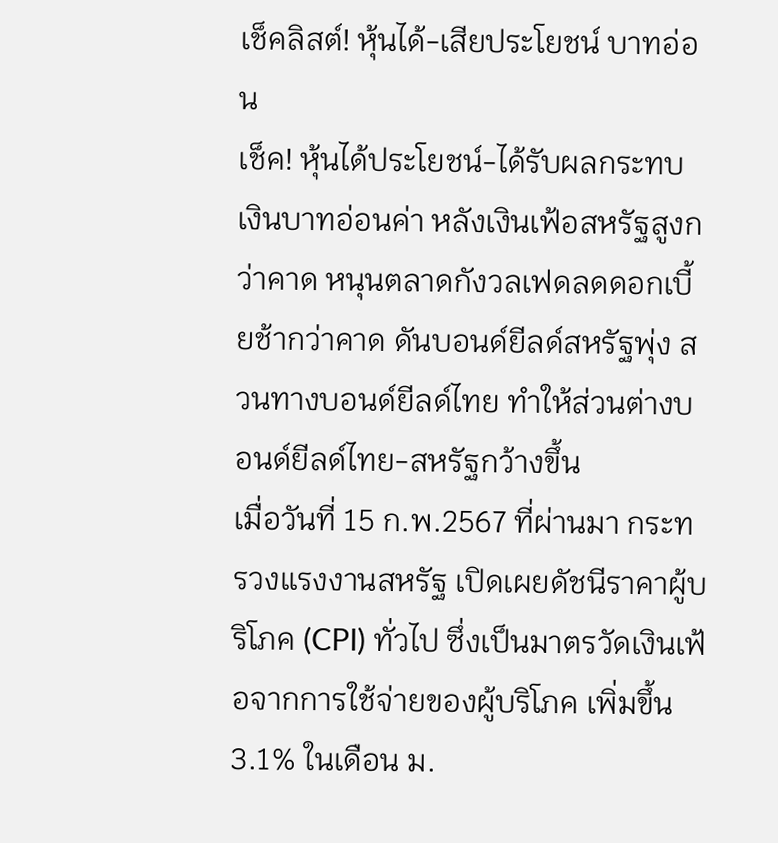เช็คลิสต์! หุ้นได้-เสียประโยชน์ บาทอ่อน
เช็ค! หุ้นได้ประโยชน์-ได้รับผลกระทบ เงินบาทอ่อนค่า หลังเงินเฟ้อสหรัฐสูงกว่าคาด หนุนตลาดกังวลเฟดลดดอกเบี้ยช้ากว่าคาด ดันบอนด์ยีลด์สหรัฐพุ่ง สวนทางบอนด์ยีลด์ไทย ทำให้ส่วนต่างบอนด์ยีลด์ไทย-สหรัฐกว้างขึ้น
เมื่อวันที่ 15 ก.พ.2567 ที่ผ่านมา กระทรวงแรงงานสหรัฐ เปิดเผยดัชนีราคาผู้บริโภค (CPI) ทั่วไป ซึ่งเป็นมาตรวัดเงินเฟ้อจากการใช้จ่ายของผู้บริโภค เพิ่มขึ้น 3.1% ในเดือน ม.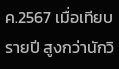ค.2567 เมื่อเทียบรายปี สูงกว่านักวิ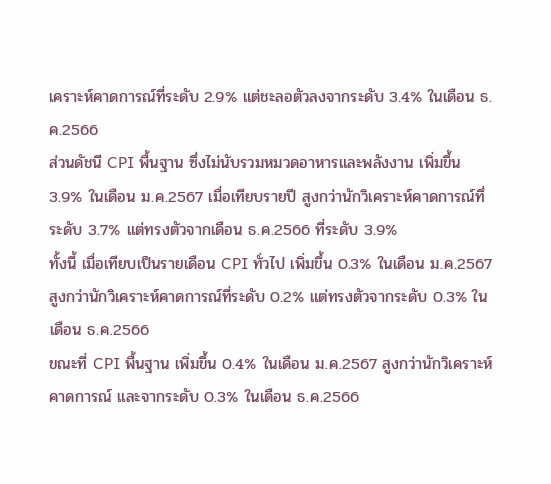เคราะห์คาดการณ์ที่ระดับ 2.9% แต่ชะลอตัวลงจากระดับ 3.4% ในเดือน ธ.ค.2566
ส่วนดัชนี CPI พื้นฐาน ซึ่งไม่นับรวมหมวดอาหารและพลังงาน เพิ่มขึ้น 3.9% ในเดือน ม.ค.2567 เมื่อเทียบรายปี สูงกว่านักวิเคราะห์คาดการณ์ทึ่ระดับ 3.7% แต่ทรงตัวจากเดือน ธ.ค.2566 ที่ระดับ 3.9%
ทั้งนี้ เมื่อเทียบเป็นรายเดือน CPI ทั่วไป เพิ่มขึ้น 0.3% ในเดือน ม.ค.2567 สูงกว่านักวิเคราะห์คาดการณ์ที่ระดับ 0.2% แต่ทรงตัวจากระดับ 0.3% ในเดือน ธ.ค.2566
ขณะที่ CPI พื้นฐาน เพิ่มขึ้น 0.4% ในเดือน ม.ค.2567 สูงกว่านักวิเคราะห์คาดการณ์ และจากระดับ 0.3% ในเดือน ธ.ค.2566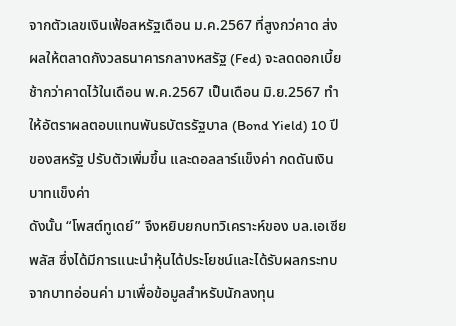จากตัวเลขเงินเฟ้อสหรัฐเดือน ม.ค.2567 ที่สูงกว่คาด ส่งผลให้ตลาดกังวลธนาคารกลางหสรัฐ (Fed) จะลดดอกเบี้ยช้ากว่าคาดไว้ในเดือน พ.ค.2567 เป็นเดือน มิ.ย.2567 ทำให้อัตราผลตอบแทนพันธบัตรรัฐบาล (Bond Yield) 10 ปี ของสหรัฐ ปรับตัวเพิ่มขึ้น และดอลลาร์แข็งค่า กดดันเงินบาทแข็งค่า
ดังนั้น “โพสต์ทูเดย์” จึงหยิบยกบทวิเคราะห์ของ บล.เอเซีย พลัส ซึ่งได้มีการแนะนำหุ้นได้ประโยชน์และได้รับผลกระทบจากบาทอ่อนค่า มาเพื่อข้อมูลสำหรับนักลงทุน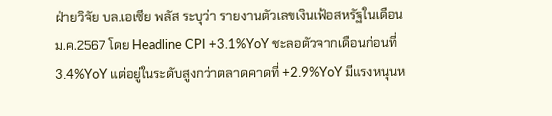ฝ่ายวิจัย บล.เอเซีย พลัส ระบุว่า รายงานตัวเลขเงินเฟ้อสหรัฐในเดือน ม.ค.2567 โดย Headline CPI +3.1%YoY ชะลอตัวจากเดือนก่อนที่ 3.4%YoY แต่อยู่ในระดับสูงกว่าตลาดคาดที่ +2.9%YoY มีแรงหนุนห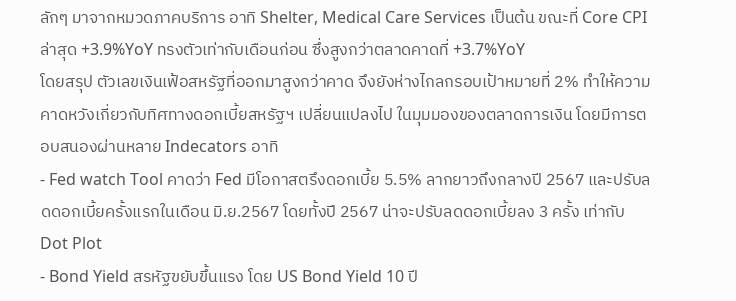ลักๆ มาจากหมวดภาคบริการ อาทิ Shelter, Medical Care Services เป็นต้น ขณะที่ Core CPI ล่าสุด +3.9%YoY ทรงตัวเท่ากับเดือนก่อน ซึ่งสูงกว่าตลาดคาดที่ +3.7%YoY
โดยสรุป ตัวเลขเงินเฟ้อสหรัฐที่ออกมาสูงกว่าคาด จึงยังห่างไกลกรอบเป้าหมายที่ 2% ทำให้ความคาดหวังเกี่ยวกับทิศทางดอกเบี้ยสหรัฐฯ เปลี่ยนแปลงไป ในมุมมองของตลาดการเงิน โดยมีการตอบสนองผ่านหลาย Indecators อาทิ
- Fed watch Tool คาดว่า Fed มีโอกาสตรึงดอกเบี้ย 5.5% ลากยาวถึงกลางปี 2567 และปรับลดดอกเบี้ยครั้งแรกในเดือน มิ.ย.2567 โดยทั้งปี 2567 น่าจะปรับลดดอกเบี้ยลง 3 ครั้ง เท่ากับ Dot Plot
- Bond Yield สรหัฐขยับขึ้นแรง โดย US Bond Yield 10 ปี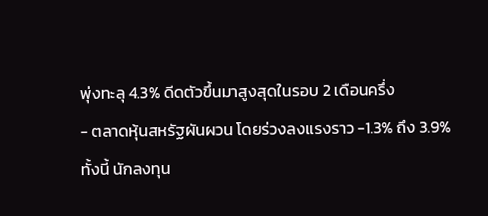พุ่งทะลุ 4.3% ดีดตัวขึ้นมาสูงสุดในรอบ 2 เดือนครึ่ง
- ตลาดหุ้นสหรัฐผันผวน โดยร่วงลงแรงราว -1.3% ถึง 3.9%
ทั้งนี้ นักลงทุน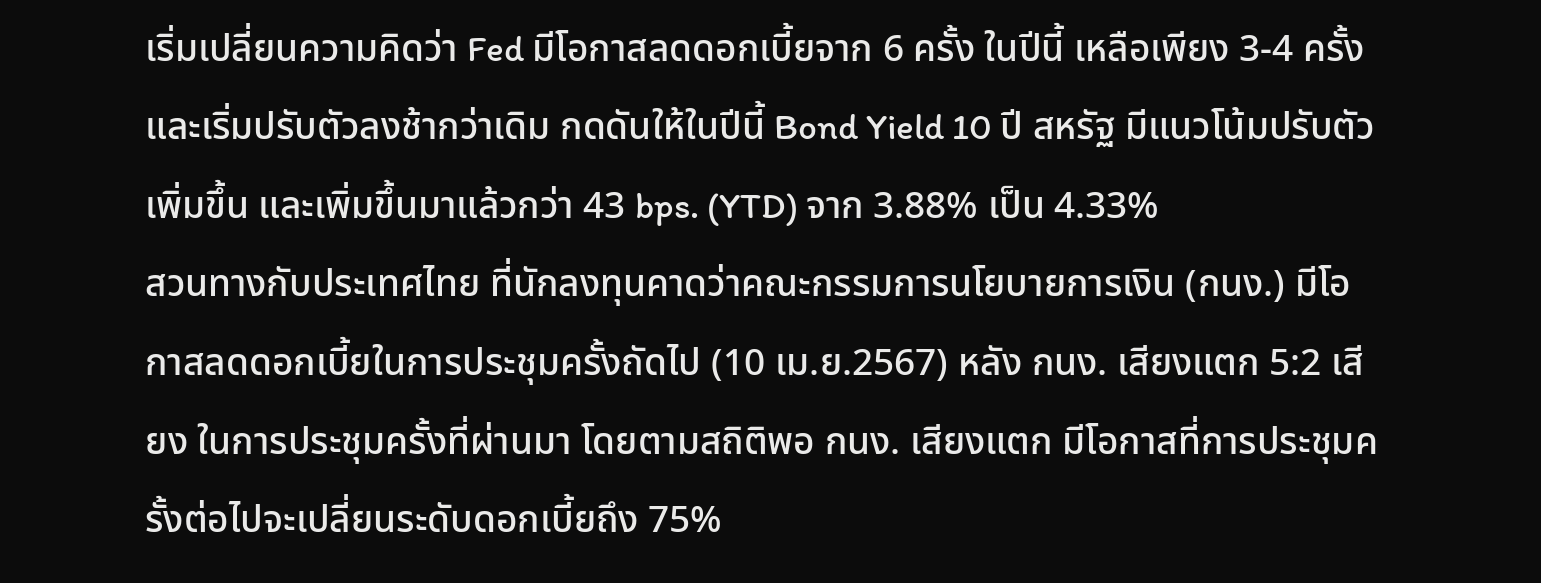เริ่มเปลี่ยนความคิดว่า Fed มีโอกาสลดดอกเบี้ยจาก 6 ครั้ง ในปีนี้ เหลือเพียง 3-4 ครั้ง และเริ่มปรับตัวลงช้ากว่าเดิม กดดันให้ในปีนี้ Bond Yield 10 ปี สหรัฐ มีแนวโน้มปรับตัวเพิ่มขึ้น และเพิ่มขึ้นมาแล้วกว่า 43 bps. (YTD) จาก 3.88% เป็น 4.33%
สวนทางกับประเทศไทย ที่นักลงทุนคาดว่าคณะกรรมการนโยบายการเงิน (กนง.) มีโอกาสลดดอกเบี้ยในการประชุมครั้งถัดไป (10 เม.ย.2567) หลัง กนง. เสียงแตก 5:2 เสียง ในการประชุมครั้งที่ผ่านมา โดยตามสถิติพอ กนง. เสียงแตก มีโอกาสที่การประชุมครั้งต่อไปจะเปลี่ยนระดับดอกเบี้ยถึง 75%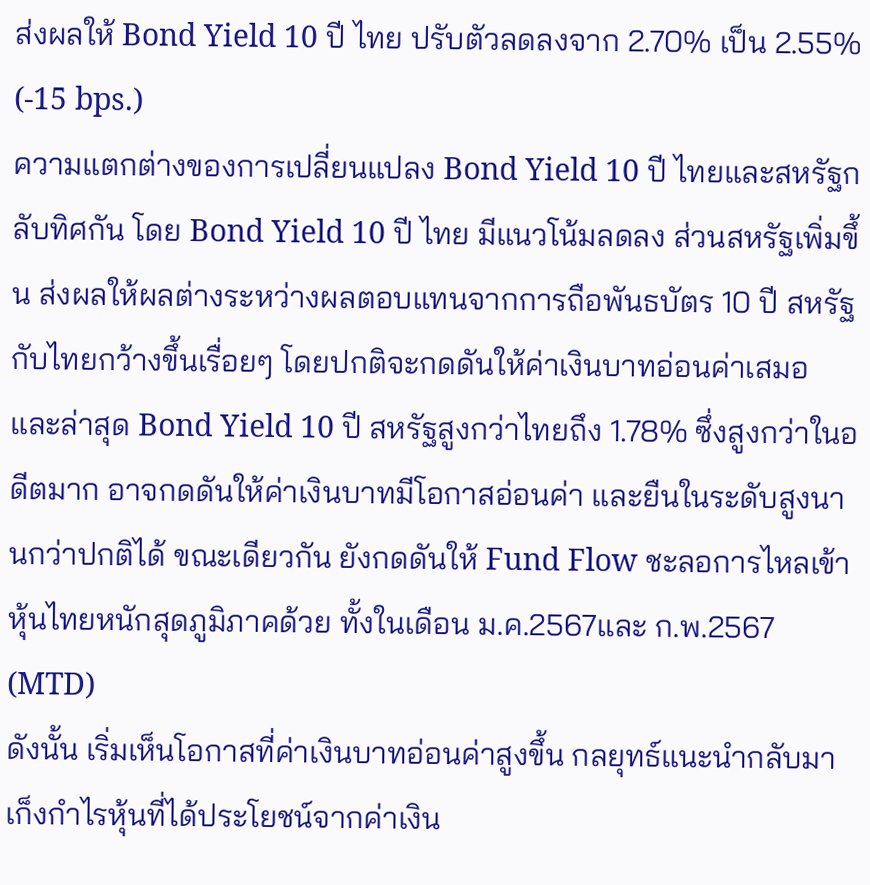ส่งผลให้ Bond Yield 10 ปี ไทย ปรับตัวลดลงจาก 2.70% เป็น 2.55% (-15 bps.)
ความแตกต่างของการเปลี่ยนแปลง Bond Yield 10 ปี ไทยและสหรัฐกลับทิศกัน โดย Bond Yield 10 ปี ไทย มีแนวโน้มลดลง ส่วนสหรัฐเพิ่มขึ้น ส่งผลให้ผลต่างระหว่างผลตอบแทนจากการถือพันธบัตร 10 ปี สหรัฐกับไทยกว้างขึ้นเรื่อยๆ โดยปกติจะกดดันให้ค่าเงินบาทอ่อนค่าเสมอ และล่าสุด Bond Yield 10 ปี สหรัฐสูงกว่าไทยถึง 1.78% ซึ่งสูงกว่าในอดีตมาก อาจกดดันให้ค่าเงินบาทมีโอกาสอ่อนค่า และยืนในระดับสูงนานกว่าปกติได้ ขณะเดียวกัน ยังกดดันให้ Fund Flow ชะลอการไหลเข้าหุ้นไทยหนักสุดภูมิภาคด้วย ทั้งในเดือน ม.ค.2567และ ก.พ.2567 (MTD)
ดังนั้น เริ่มเห็นโอกาสที่ค่าเงินบาทอ่อนค่าสูงขึ้น กลยุทธ์แนะนำกลับมาเก็งกำไรหุ้นที่ได้ประโยชน์จากค่าเงิน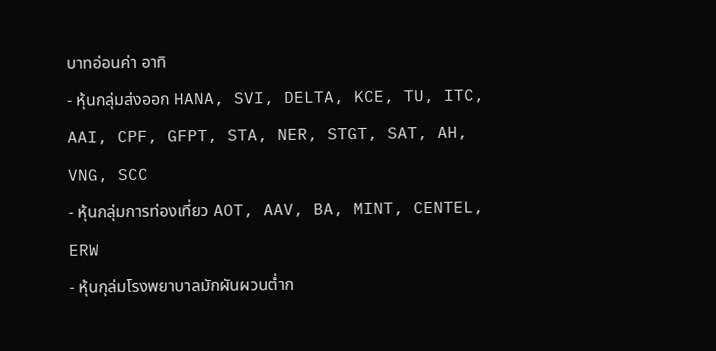บาทอ่อนค่า อาทิ
- หุ้นกลุ่มส่งออก HANA, SVI, DELTA, KCE, TU, ITC, AAI, CPF, GFPT, STA, NER, STGT, SAT, AH, VNG, SCC
- หุ้นกลุ่มการท่องเที่ยว AOT, AAV, BA, MINT, CENTEL, ERW
- หุ้นกุล่มโรงพยาบาลมักผันผวนต่ำก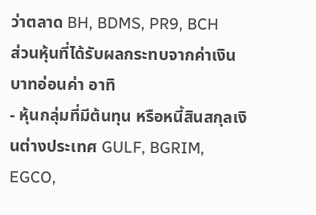ว่าตลาด BH, BDMS, PR9, BCH
ส่วนหุ้นที่ได้รับผลกระทบจากค่าเงินบาทอ่อนค่า อาทิ
- หุ้นกลุ่มที่มีต้นทุน หรือหนี้สินสกุลเงินต่างประเทศ GULF, BGRIM, EGCO,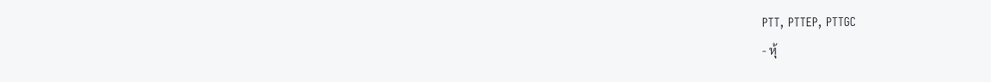PTT, PTTEP, PTTGC
- หุ้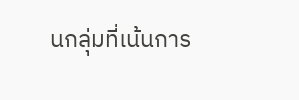นกลุ่มที่เน้นการ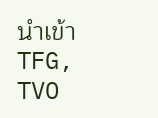นำเข้า TFG, TVO